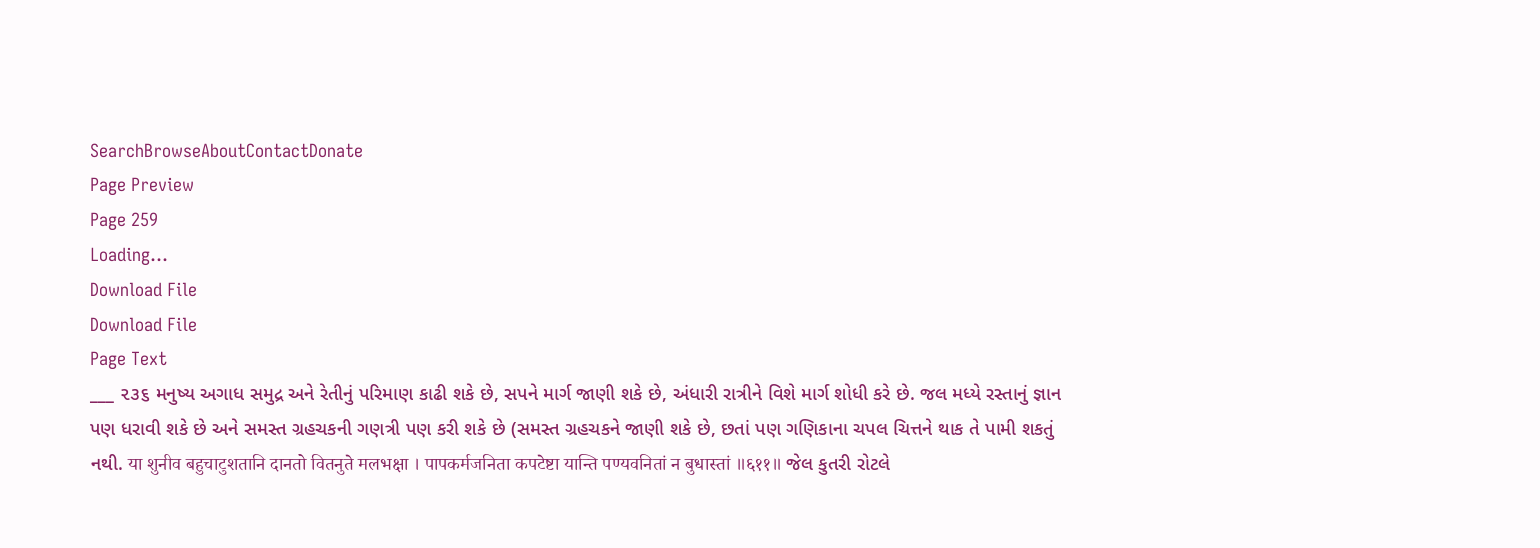SearchBrowseAboutContactDonate
Page Preview
Page 259
Loading...
Download File
Download File
Page Text
___ ૨૩૬ મનુષ્ય અગાધ સમુદ્ર અને રેતીનું પરિમાણ કાઢી શકે છે, સપને માર્ગ જાણી શકે છે, અંધારી રાત્રીને વિશે માર્ગ શોધી કરે છે. જલ મધ્યે રસ્તાનું જ્ઞાન પણ ધરાવી શકે છે અને સમસ્ત ગ્રહચકની ગણત્રી પણ કરી શકે છે (સમસ્ત ગ્રહચકને જાણી શકે છે, છતાં પણ ગણિકાના ચપલ ચિત્તને થાક તે પામી શકતું નથી. या शुनीव बहुचाटुशतानि दानतो वितनुते मलभक्षा । पापकर्मजनिता कपटेष्टा यान्ति पण्यवनितां न बुधास्तां ॥६११॥ જેલ કુતરી રોટલે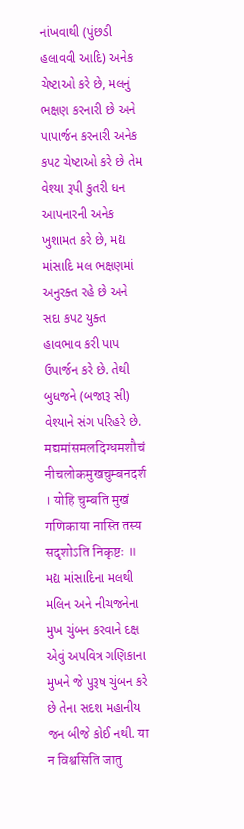નાંખવાથી (પુંછડી હલાવવી આદિ) અનેક ચેષ્ટાઓ કરે છે, મલનું ભક્ષણ કરનારી છે અને પાપાર્જન કરનારી અનેક કપટ ચેષ્ટાઓ કરે છે તેમ વેશ્યા રૂપી કુતરી ધન આપનારની અનેક ખુશામત કરે છે, મદ્ય માંસાદિ મલ ભક્ષણમાં અનુરક્ત રહે છે અને સદા કપટ યુક્ત હાવભાવ કરી પાપ ઉપાર્જન કરે છે. તેથી બુધજને (બજારૂ સી) વેશ્યાને સંગ પરિહરે છે. मद्यमांसमलदिग्धमशौचं नीचलोकमुखचुम्बनदर्श । योहि चुम्बति मुखं गणिकाया नास्ति तस्य सदृशोऽति निकृष्टः ॥ મદ્ય માંસાદિના મલથી મલિન અને નીચજનેના મુખ ચુંબન કરવાને દક્ષ એવું અપવિત્ર ગણિકાના મુખને જે પુરૂષ ચુંબન કરે છે તેના સદશ મહાનીય જન બીજે કોઈ નથી. या न विश्वसिति जातु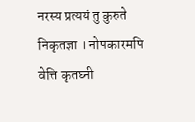नरस्य प्रत्ययं तु कुरुते निकृतज्ञा । नोपकारमपि वेत्ति कृतघ्नी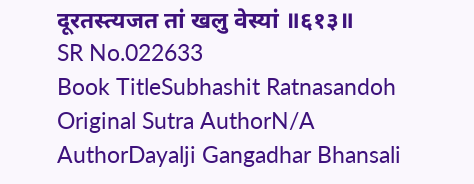दूरतस्त्यजत तां खलु वेस्यां ॥६१३॥
SR No.022633
Book TitleSubhashit Ratnasandoh
Original Sutra AuthorN/A
AuthorDayalji Gangadhar Bhansali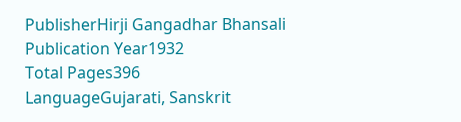PublisherHirji Gangadhar Bhansali
Publication Year1932
Total Pages396
LanguageGujarati, Sanskrit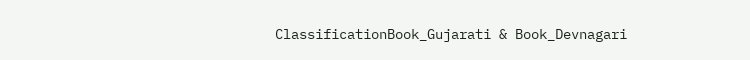ClassificationBook_Gujarati & Book_Devnagari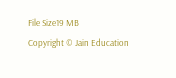File Size19 MB
Copyright © Jain Education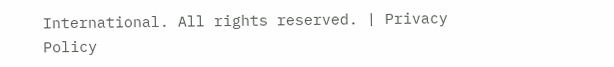International. All rights reserved. | Privacy Policy